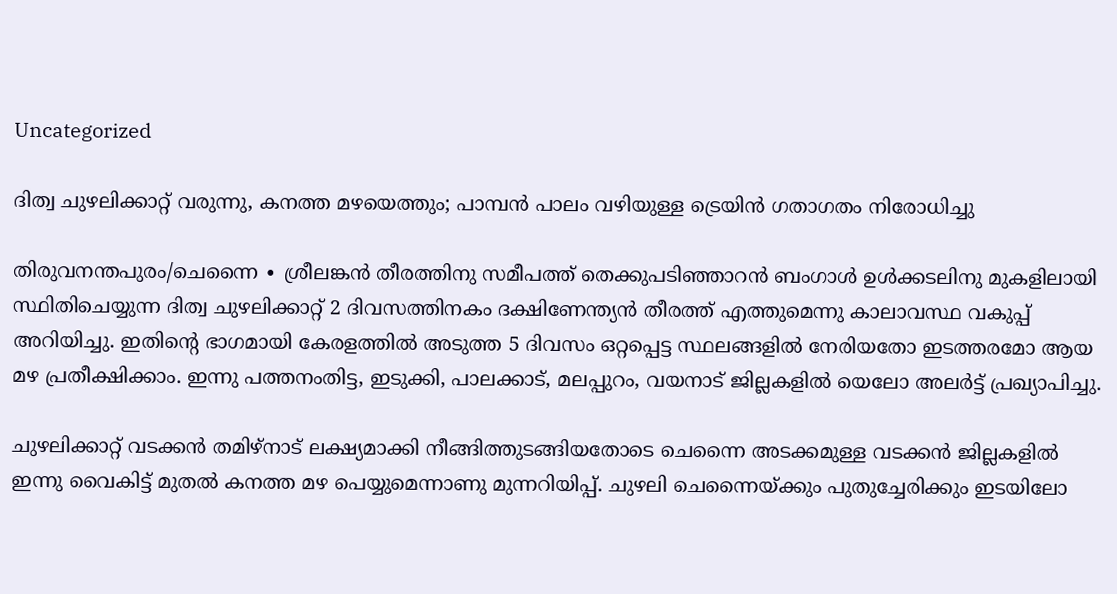Uncategorized

ദിത്വ ചുഴലിക്കാറ്റ് വരുന്നു, കനത്ത മഴയെത്തും; പാമ്പൻ പാലം വഴിയുള്ള ട്രെയിൻ ഗതാഗതം നിരോധിച്ചു

തിരുവനന്തപുരം/ചെന്നൈ ∙ ശ്രീലങ്കൻ തീരത്തിനു സമീപത്ത് തെക്കുപടിഞ്ഞാറൻ ബംഗാൾ ഉൾക്കടലിനു മുകളിലായി സ്ഥിതിചെയ്യുന്ന ദിത്വ ചുഴലിക്കാറ്റ് 2 ദിവസത്തിനകം ദക്ഷിണേന്ത്യൻ തീരത്ത് എത്തുമെന്നു കാലാവസ്ഥ വകുപ്പ് അറിയിച്ചു. ഇതിന്റെ ഭാഗമായി കേരളത്തിൽ അടുത്ത 5 ദിവസം ഒറ്റപ്പെട്ട സ്ഥലങ്ങളിൽ നേരിയതോ ഇടത്തരമോ ആയ മഴ പ്രതീക്ഷിക്കാം. ഇന്നു പത്തനംതിട്ട, ഇടുക്കി, പാലക്കാട്, മലപ്പുറം, വയനാട് ജില്ലകളിൽ യെലോ അലർട്ട് പ്രഖ്യാപിച്ചു.

ചുഴലിക്കാറ്റ് വടക്കൻ തമിഴ്നാട് ലക്ഷ്യമാക്കി നീങ്ങിത്തുടങ്ങിയതോടെ ചെന്നൈ അടക്കമുള്ള വടക്കൻ ജില്ലകളിൽ ഇന്നു വൈകിട്ട് മുതൽ കനത്ത മഴ പെയ്യുമെന്നാണു മുന്നറിയിപ്പ്. ചുഴലി ചെന്നൈയ്ക്കും പുതുച്ചേരിക്കും ഇടയിലോ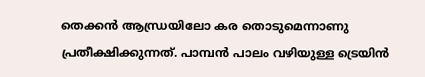തെക്കൻ ആന്ധ്രയിലോ കര തൊടുമെന്നാണു പ്രതീക്ഷിക്കുന്നത്. പാമ്പൻ പാലം വഴിയുള്ള ട്രെയിൻ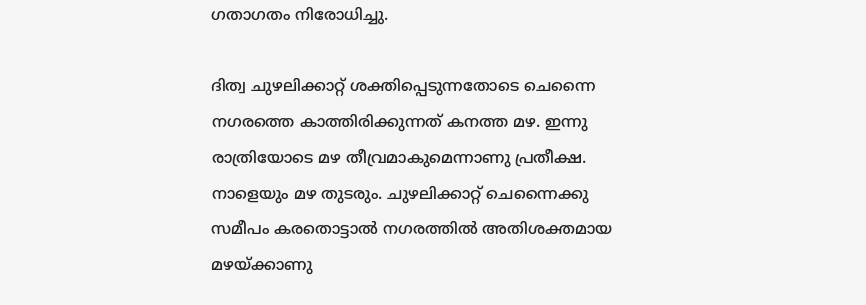ഗതാഗതം നിരോധിച്ചു.

ദിത്വ ചുഴലിക്കാറ്റ് ശക്തിപ്പെടുന്നതോടെ ചെന്നൈ നഗരത്തെ കാത്തിരിക്കുന്നത് കനത്ത മഴ. ഇന്നു രാത്രിയോടെ മഴ തീവ്രമാകുമെന്നാണു പ്രതീക്ഷ. നാളെയും മഴ തുടരും. ചുഴലിക്കാറ്റ് ചെന്നൈക്കു സമീപം കരതൊട്ടാൽ നഗരത്തിൽ അതിശക്തമായ മഴയ്ക്കാണു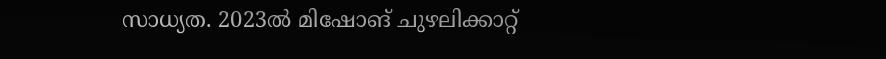സാധ്യത. 2023ൽ മിഷോങ് ചുഴലിക്കാറ്റ്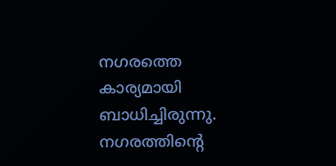നഗരത്തെ കാര്യമായി ബാധിച്ചിരുന്നു. നഗരത്തിന്റെ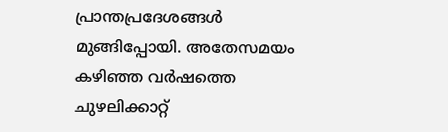പ്രാന്തപ്രദേശങ്ങൾ മുങ്ങിപ്പോയി. അതേസമയം കഴിഞ്ഞ വർഷത്തെ ചുഴലിക്കാറ്റ്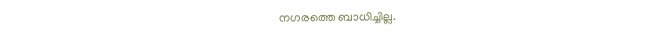നഗരത്തെ ബാധിച്ചില്ല.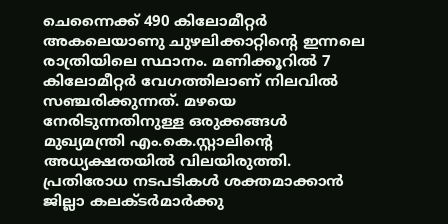ചെന്നൈക്ക് 490 കിലോമീറ്റർ അകലെയാണു ചുഴലിക്കാറ്റിന്റെ ഇന്നലെ രാത്രിയിലെ സ്ഥാനം. മണിക്കൂറിൽ 7 കിലോമീറ്റർ വേഗത്തിലാണ് നിലവിൽ സഞ്ചരിക്കുന്നത്. മഴയെ നേരിടുന്നതിനുള്ള ഒരുക്കങ്ങൾ മുഖ്യമന്ത്രി എം.കെ.സ്റ്റാലിന്റെ അധ്യക്ഷതയിൽ വിലയിരുത്തി. പ്രതിരോധ നടപടികൾ ശക്തമാക്കാൻ ജില്ലാ കലക്ടർമാർക്കു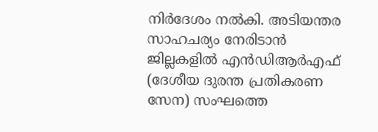നിർദേശം നൽകി. അടിയന്തര സാഹചര്യം നേരിടാൻ ജില്ലകളിൽ എൻഡിആർഎഫ് (ദേശീയ ദുരന്ത പ്രതികരണ സേന) സംഘത്തെ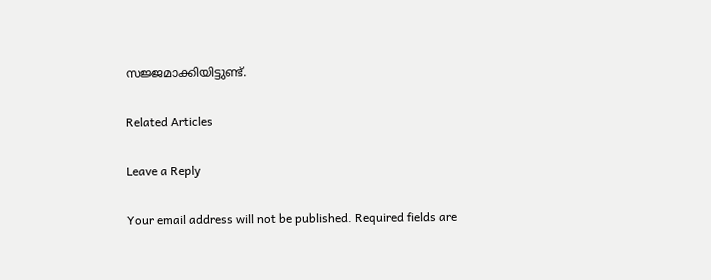സജ്ജമാക്കിയിട്ടുണ്ട്.

Related Articles

Leave a Reply

Your email address will not be published. Required fields are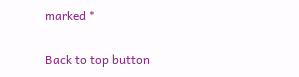marked *

Back to top button